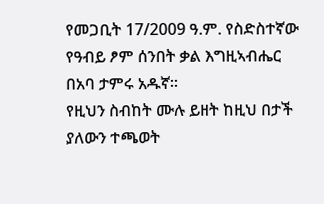የመጋቢት 17/2009 ዓ.ም. የስድስተኛው የዓብይ ፆም ሰንበት ቃል እግዚኣብሔር በአባ ታምሩ አዱኛ።
የዚህን ስብከት ሙሉ ይዘት ከዚህ በታች ያለውን ተጫወት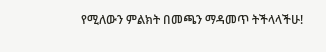የሚለውን ምልክት በመጫን ማዳመጥ ትችላላችሁ!